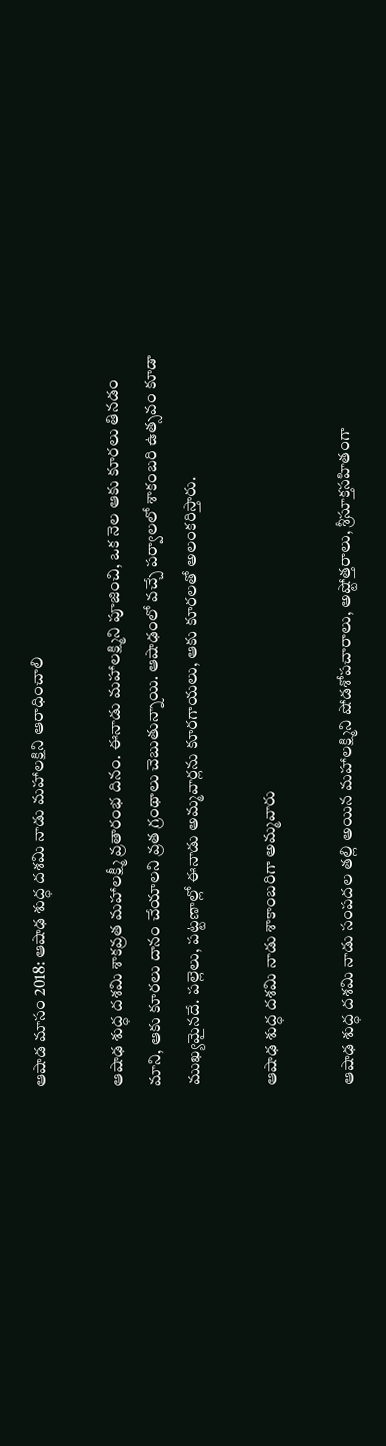ఆషాడ మాసం 2018: ఆషాఢ శుద్ధ దశమి నాడు మహాలక్షిని ఆరాధించాలి

ఆషాఢ శుద్ధ దశమి శాకవ్రత మహాలక్ష్మీ వ్రతారంభ దినం. ఈనాడు మహాలక్ష్మిని పూజించి, ఒక నెల ఆకు కూరలు తినడం మాని, ఆకు కూరలు దానం చేయాలని వ్రత గ్రంథాలు చెబుతున్నాయి. ఆషాఢంలో వచ్చే పర్వాలలో శాకంబరి ఉత్సవం కూడా ముఖ్యమైనదే. పల్లెలు, పట్టణాల్లో ఈనాడు అమ్మవార్లను కూరగాయలు, ఆకు కూరలతో అలంకరిస్తారు.

ఆషాఢ శుద్ధ దశమి నాడు శాకాంబరిగా అమ్మవారు

ఆషాఢ శుద్ధ దశమి నాడు సంపదల తల్లి అయిన మహాలక్ష్మిని షోడశోపచారాలు, అష్టోత్తరాలు, శ్రీసూక్తసహితంగా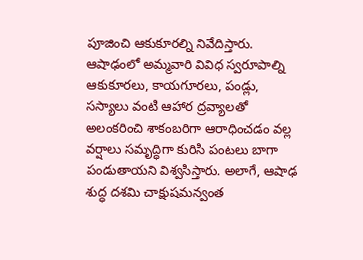పూజించి ఆకుకూరల్ని నివేదిస్తారు. ఆషాఢంలో అమ్మవారి వివిధ స్వరూపాల్ని ఆకుకూరలు, కాయగూరలు, పండ్లు, సస్యాలు వంటి ఆహార ద్రవ్యాలతో అలంకరించి శాకంబరిగా ఆరాధించడం వల్ల వర్షాలు సమృద్ధిగా కురిసి పంటలు బాగా పండుతాయని విశ్వసిస్తారు. అలాగే, ఆషాఢ శుద్ధ దశమి చాక్షుషమన్వంత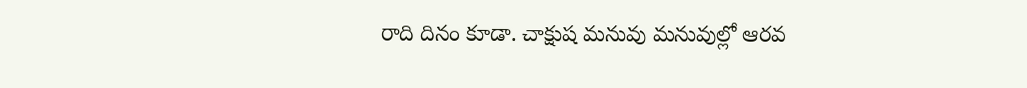రాది దినం కూడా. చాక్షుష మనువు మనువుల్లో ఆరవ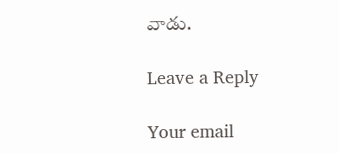వాడు.

Leave a Reply

Your email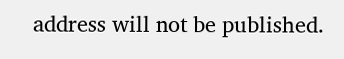address will not be published.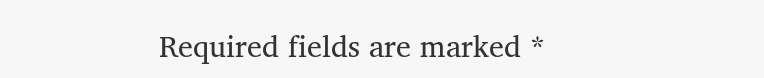Required fields are marked *